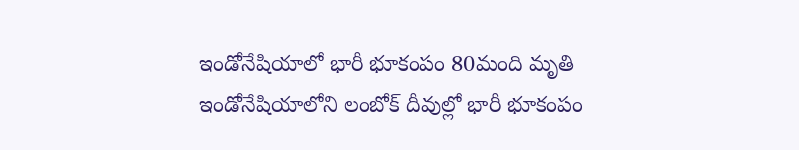ఇండోనేషియాలో భారీ భూకంపం 80మంది మృతి
ఇండోనేషియాలోని లంబోక్ దీవుల్లో భారీ భూకంపం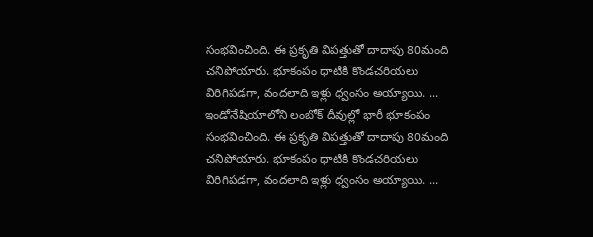సంభవించింది. ఈ ప్రకృతి విపత్తుతో దాదాపు 80మంది చనిపోయారు. భూకంపం ధాటికి కొండచరియలు విరిగిపడగా, వందలాది ఇళ్లు ధ్వంసం అయ్యాయి. ...
ఇండోనేషియాలోని లంబోక్ దీవుల్లో భారీ భూకంపం సంభవించింది. ఈ ప్రకృతి విపత్తుతో దాదాపు 80మంది చనిపోయారు. భూకంపం ధాటికి కొండచరియలు విరిగిపడగా, వందలాది ఇళ్లు ధ్వంసం అయ్యాయి. ...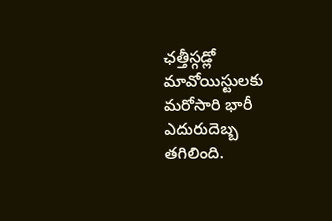ఛత్తీస్గడ్లో మావోయిస్టులకు మరోసారి భారీ ఎదురుదెబ్బ తగిలింది.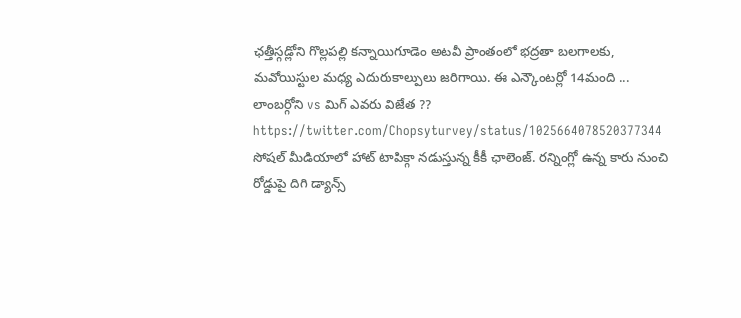ఛత్తీస్గడ్లోని గొల్లపల్లి కన్నాయిగూడెం అటవీ ప్రాంతంలో భద్రతా బలగాలకు, మవోయిస్టుల మధ్య ఎదురుకాల్పులు జరిగాయి. ఈ ఎన్కౌంటర్లో 14మంది ...
లాంబర్గోని vs మిగ్ ఎవరు విజేత ?? https://twitter.com/Chopsyturvey/status/1025664078520377344
సోషల్ మీడియాలో హాట్ టాపిక్గా నడుస్తున్న కీకీ ఛాలెంజ్. రన్నింగ్లో ఉన్న కారు నుంచి రోడ్డుపై దిగి డ్యాన్స్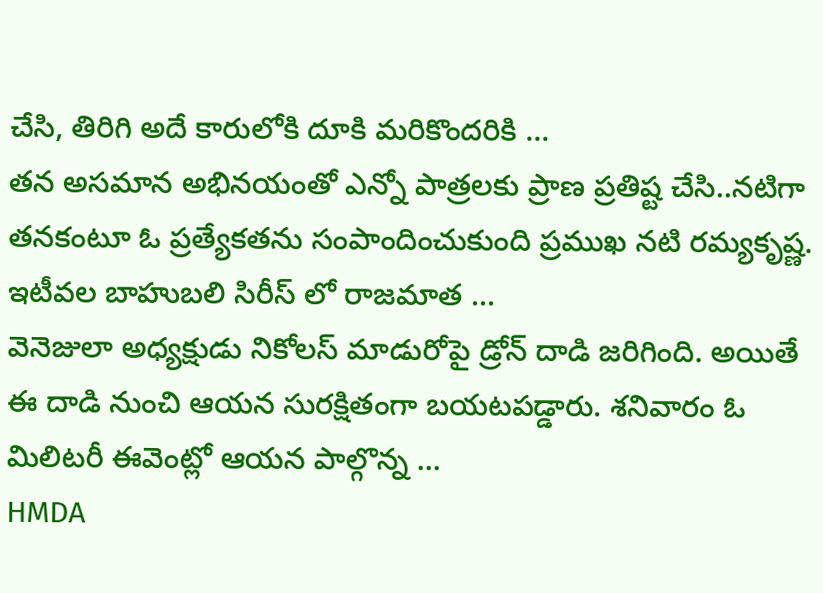చేసి, తిరిగి అదే కారులోకి దూకి మరికొందరికి ...
తన అసమాన అభినయంతో ఎన్నో పాత్రలకు ప్రాణ ప్రతిష్ట చేసి..నటిగా తనకంటూ ఓ ప్రత్యేకతను సంపాందించుకుంది ప్రముఖ నటి రమ్యకృష్ణ. ఇటీవల బాహుబలి సిరీస్ లో రాజమాత ...
వెనెజులా అధ్యక్షుడు నికోలస్ మాడురోపై డ్రోన్ దాడి జరిగింది. అయితే ఈ దాడి నుంచి ఆయన సురక్షితంగా బయటపడ్డారు. శనివారం ఓ మిలిటరీ ఈవెంట్లో ఆయన పాల్గొన్న ...
HMDA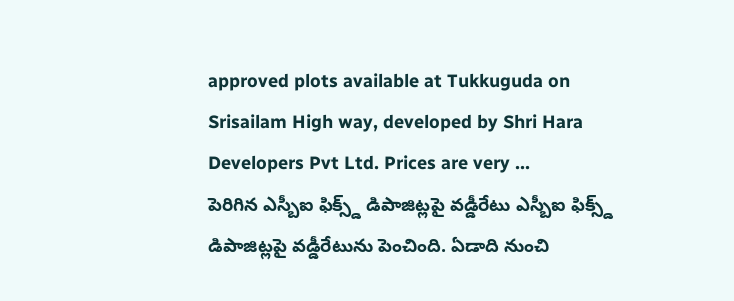approved plots available at Tukkuguda on Srisailam High way, developed by Shri Hara Developers Pvt Ltd. Prices are very ...
పెరిగిన ఎస్బీఐ ఫిక్స్డ్ డిపాజిట్లపై వడ్డీరేటు ఎస్బీఐ ఫిక్స్డ్ డిపాజిట్లపై వడ్డీరేటును పెంచింది. ఏడాది నుంచి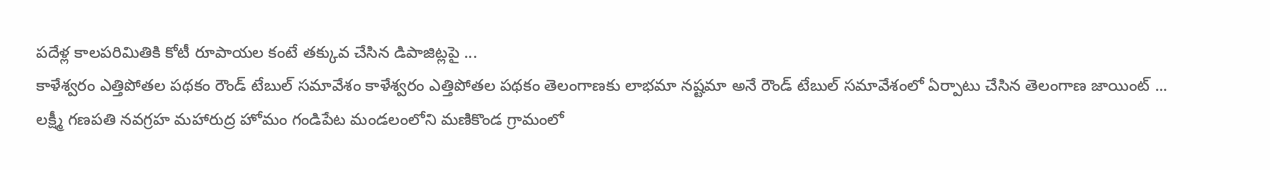పదేళ్ల కాలపరిమితికి కోటీ రూపాయల కంటే తక్కువ చేసిన డిపాజిట్లపై ...
కాళేశ్వరం ఎత్తిపోతల పథకం రౌండ్ టేబుల్ సమావేశం కాళేశ్వరం ఎత్తిపోతల పథకం తెలంగాణకు లాభమా నష్టమా అనే రౌండ్ టేబుల్ సమావేశంలో ఏర్పాటు చేసిన తెలంగాణ జాయింట్ ...
లక్ష్మీ గణపతి నవగ్రహ మహారుద్ర హోమం గండిపేట మండలంలోని మణికొండ గ్రామంలో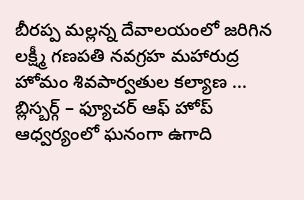బీరప్ప మల్లన్న దేవాలయంలో జరిగిన లక్ష్మీ గణపతి నవగ్రహ మహారుద్ర హోమం శివపార్వతుల కల్యాణ ...
బ్లిస్బర్గ్ – ఫ్యూచర్ ఆఫ్ హోప్ ఆధ్వర్యంలో ఘనంగా ఉగాది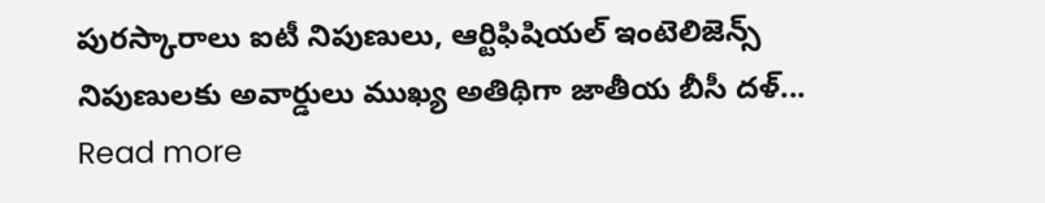పురస్కారాలు ఐటీ నిపుణులు, ఆర్టిఫిషియల్ ఇంటెలిజెన్స్ నిపుణులకు అవార్డులు ముఖ్య అతిథిగా జాతీయ బీసీ దళ్...
Read more